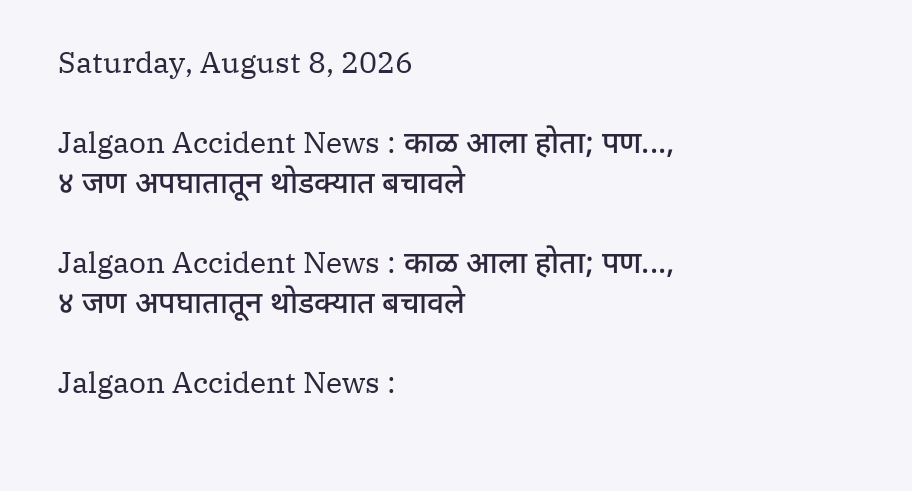Saturday, August 8, 2026

Jalgaon Accident News : काळ आला होता; पण..., ४ जण अपघातातून थोडक्यात बचावले

Jalgaon Accident News : काळ आला होता; पण..., ४ जण अपघातातून थोडक्यात बचावले

Jalgaon Accident News :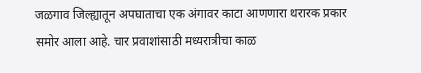जळगाव जिल्ह्यातून अपघाताचा एक अंगावर काटा आणणारा थरारक प्रकार समोर आला आहे. चार प्रवाशांसाठी मध्यरात्रीचा काळ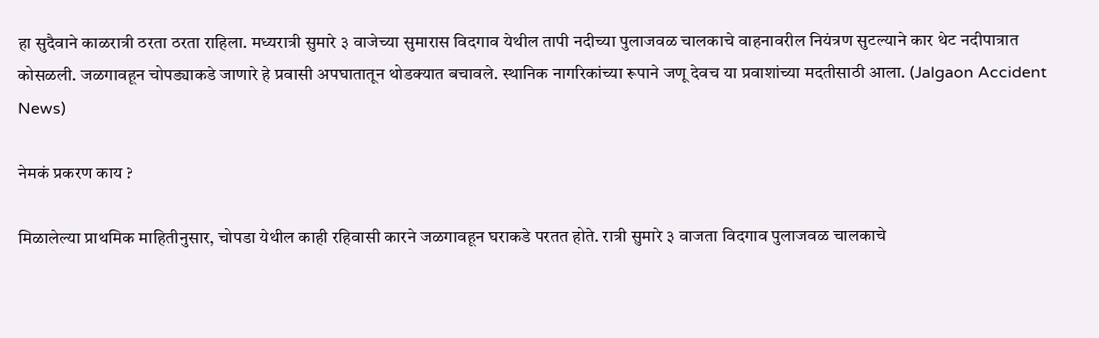हा सुदैवाने काळरात्री ठरता ठरता राहिला. मध्यरात्री सुमारे ३ वाजेच्या सुमारास विदगाव येथील तापी नदीच्या पुलाजवळ चालकाचे वाहनावरील नियंत्रण सुटल्याने कार थेट नदीपात्रात कोसळली. जळगावहून चोपड्याकडे जाणारे हे प्रवासी अपघातातून थोडक्यात बचावले. स्थानिक नागरिकांच्या रूपाने जणू देवच या प्रवाशांच्या मदतीसाठी आला. (Jalgaon Accident News)

नेमकं प्रकरण काय ?

मिळालेल्या प्राथमिक माहितीनुसार, चोपडा येथील काही रहिवासी कारने जळगावहून घराकडे परतत होते. रात्री सुमारे ३ वाजता विदगाव पुलाजवळ चालकाचे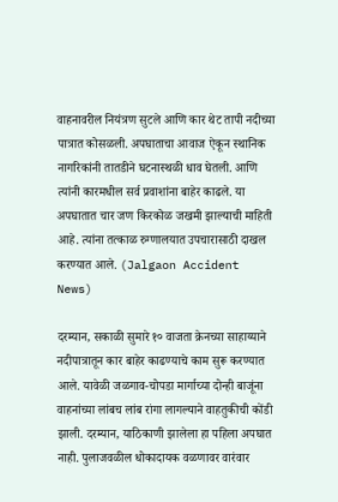वाहनावरील नियंत्रण सुटले आणि कार थेट तापी नदीच्या पात्रात कोसळली. अपघाताचा आवाज ऐकून स्थानिक नागरिकांनी तातडीने घटनास्थळी धाव घेतली. आणि त्यांनी कारमधील सर्व प्रवाशांना बाहेर काढले. या अपघातात चार जण किरकोळ जखमी झाल्याची माहिती आहे. त्यांना तत्काळ रुग्णालयात उपचारासाठी दाखल करण्यात आले. (Jalgaon Accident News)

दरम्यान, सकाळी सुमारे १० वाजता क्रेनच्या साहाय्याने नदीपात्रातून कार बाहेर काढण्याचे काम सुरू करण्यात आले. यावेळी जळगाव-चोपडा मार्गाच्या दोन्ही बाजूंना वाहनांच्या लांबच लांब रांगा लागल्याने वाहतुकीची कोंडी झाली. दरम्यान, याठिकाणी झालेला हा पहिला अपघात नाही. पुलाजवळील धोकादायक वळणावर वारंवार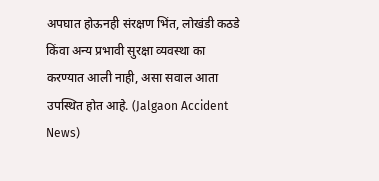अपघात होऊनही संरक्षण भिंत, लोखंडी कठडे किंवा अन्य प्रभावी सुरक्षा व्यवस्था का करण्यात आली नाही, असा सवाल आता उपस्थित होत आहे. (Jalgaon Accident News)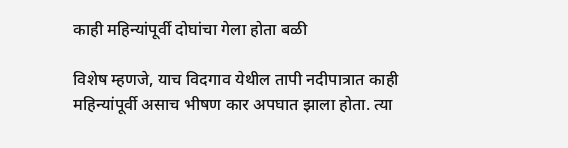काही महिन्यांपूर्वी दोघांचा गेला होता बळी

विशेष म्हणजे, याच विदगाव येथील तापी नदीपात्रात काही महिन्यांपूर्वी असाच भीषण कार अपघात झाला होता. त्या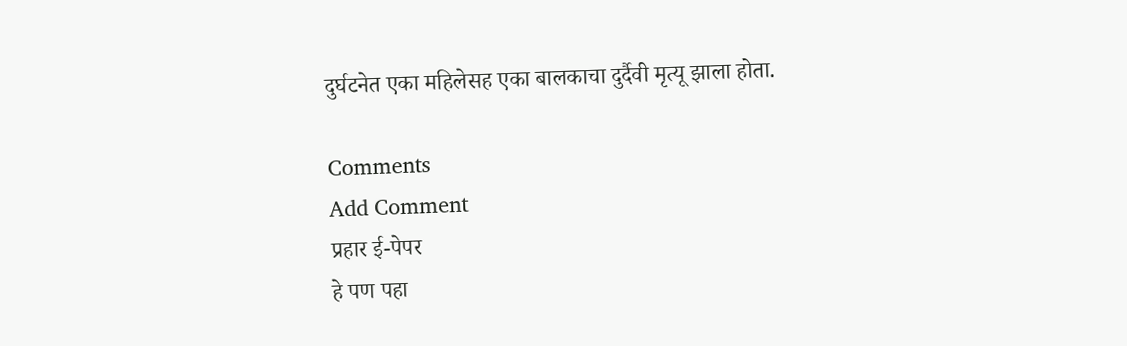दुर्घटनेत एका महिलेसह एका बालकाचा दुर्दैवी मृत्यू झाला होता.

Comments
Add Comment
प्रहार ई-पेपर
हे पण पहा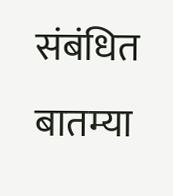संबंधित बातम्या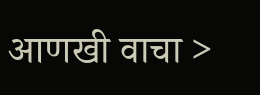आणखी वाचा >